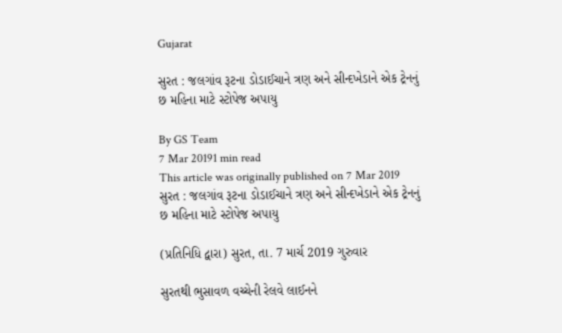Gujarat

સુરત : જલગાંવ રૂટના ડોડાઈચાને ત્રણ અને સીન્દખેડાને એક ટ્રેનનું છ મહિના માટે સ્ટોપેજ અપાયુ

By GS Team
7 Mar 20191 min read
This article was originally published on 7 Mar 2019
સુરત : જલગાંવ રૂટના ડોડાઈચાને ત્રણ અને સીન્દખેડાને એક ટ્રેનનું છ મહિના માટે સ્ટોપેજ અપાયુ

(પ્રતિનિધિ દ્વારા) સુરત, તા. 7 માર્ચ 2019 ગુરુવાર

સુરતથી ભુસાવળ વચ્ચેની રેલવે લાઈનને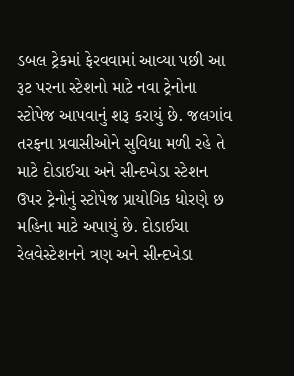ડબલ ટ્રેકમાં ફેરવવામાં આવ્યા પછી આ રૂટ પરના સ્ટેશનો માટે નવા ટ્રેનોના સ્ટોપેજ આપવાનું શરૂ કરાયું છે. જલગાંવ તરફના પ્રવાસીઓને સુવિધા મળી રહે તે માટે દોડાઈચા અને સીન્દખેડા સ્ટેશન ઉપર ટ્રેનોનું સ્ટોપેજ પ્રાયોગિક ધોરણે છ મહિના માટે અપાયું છે. દોડાઈચા રેલવેસ્ટેશનને ત્રણ અને સીન્દખેડા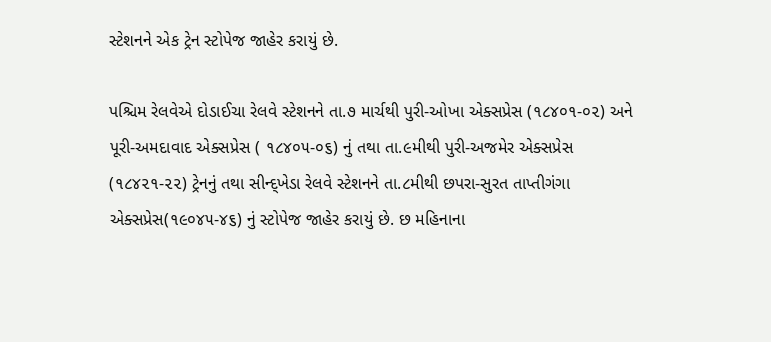સ્ટેશનને એક ટ્રેન સ્ટોપેજ જાહેર કરાયું છે.

પશ્ચિમ રેલવેએ દોડાઈચા રેલવે સ્ટેશનને તા.૭ માર્ચથી પુરી-ઓખા એક્સપ્રેસ (૧૮૪૦૧-૦૨) અને પૂરી-અમદાવાદ એક્સપ્રેસ ( ૧૮૪૦૫-૦૬) નું તથા તા.૯મીથી પુરી-અજમેર એક્સપ્રેસ (૧૮૪૨૧-૨૨) ટ્રેનનું તથા સીન્દ્ખેડા રેલવે સ્ટેશનને તા.૮મીથી છપરા-સુરત તાપ્તીગંગા એક્સપ્રેસ(૧૯૦૪૫-૪૬) નું સ્ટોપેજ જાહેર કરાયું છે. છ મહિનાના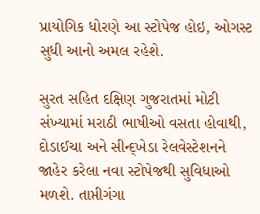પ્રાયોગિક ધોરણે આ સ્ટોપેજ હોઇ, ઓગસ્ટ સુધી આનો અમલ રહેશે.

સુરત સહિત દક્ષિણ ગુજરાતમાં મોટી સંખ્યામાં મરાઠી ભાષીઓ વસતા હોવાથી, દોડાઈચા અને સીન્દ્ખેડા રેલવેસ્ટેશનને જાહેર કરેલા નવા સ્ટોપેજથી સુવિધાઓ મળશે. તાપ્તીગંગા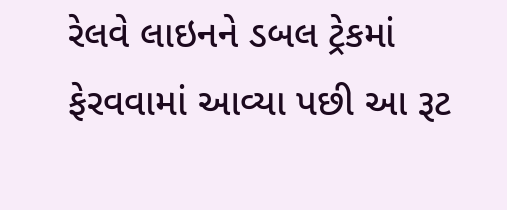રેલવે લાઇનને ડબલ ટ્રેકમાં ફેરવવામાં આવ્યા પછી આ રૂટ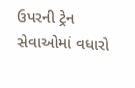ઉપરની ટ્રેન સેવાઓમાં વધારો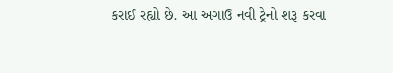કરાઈ રહ્યો છે. આ અગાઉ નવી ટ્રેનો શરૂ કરવા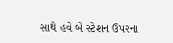સાથે હવે બે સ્ટેશન ઉપરના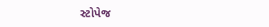સ્ટોપેજ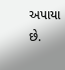અપાયા છે.